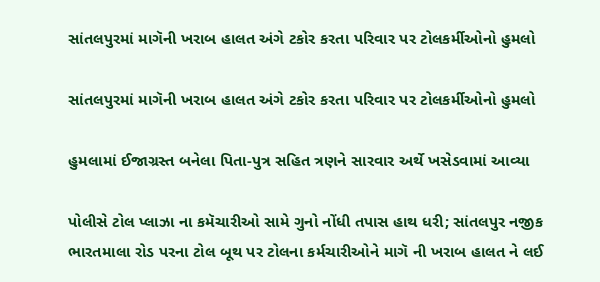સાંતલપુરમાં માગૅની ખરાબ હાલત અંગે ટકોર કરતા પરિવાર પર ટોલકર્મીઓનો હુમલો

સાંતલપુરમાં માગૅની ખરાબ હાલત અંગે ટકોર કરતા પરિવાર પર ટોલકર્મીઓનો હુમલો

હુમલામાં ઈજાગ્રસ્ત બનેલા પિતા-પુત્ર સહિત ત્રણને સારવાર અર્થે ખસેડવામાં આવ્યા

પોલીસે ટોલ પ્લાઝા ના કમૅચારીઓ સામે ગુનો નોંધી તપાસ હાથ ધરી; સાંતલપુર નજીક ભારતમાલા રોડ પરના ટોલ બૂથ પર ટોલના કર્મચારીઓને માગૅ ની ખરાબ હાલત ને લઈ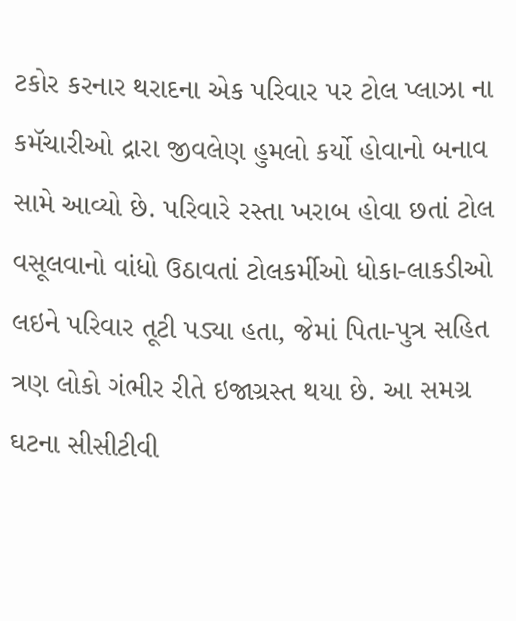ટકોર કરનાર થરાદના એક પરિવાર પર ટોલ પ્લાઝા ના કમૅચારીઓ દ્રારા જીવલેણ હુમલો કર્યો હોવાનો બનાવ સામે આવ્યો છે. પરિવારે રસ્તા ખરાબ હોવા છતાં ટોલ વસૂલવાનો વાંધો ઉઠાવતાં ટોલકર્મીઓ ધોકા-લાકડીઓ લઇને પરિવાર તૂટી પડ્યા હતા, જેમાં પિતા-પુત્ર સહિત ત્રણ લોકો ગંભીર રીતે ઇજાગ્રસ્ત થયા છે. આ સમગ્ર ઘટના સીસીટીવી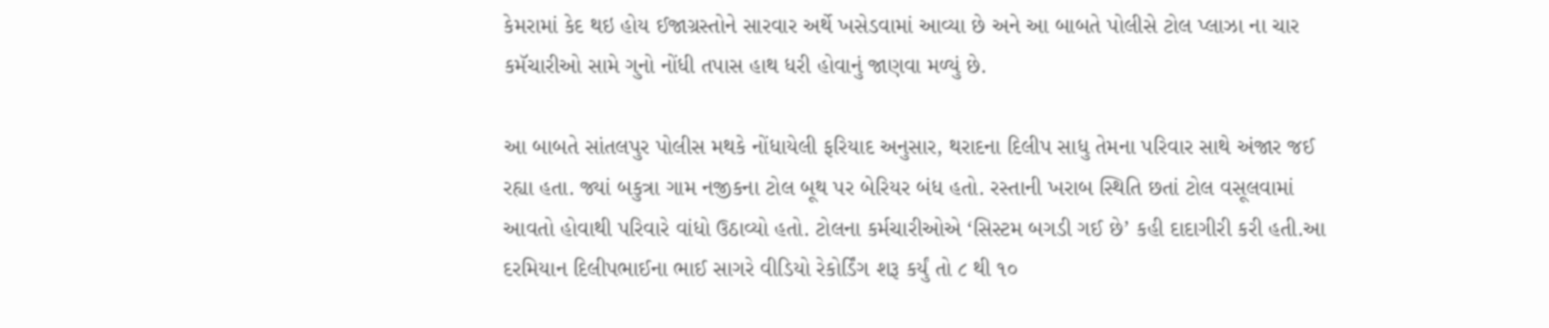કેમરામાં કેદ થઇ હોય ઈજાગ્રસ્તોને સારવાર અર્થે ખસેડવામાં આવ્યા છે અને આ બાબતે પોલીસે ટોલ પ્લાઝા ના ચાર કમૅચારીઓ સામે ગુનો નોંધી તપાસ હાથ ધરી હોવાનું જાણવા મળ્યું છે.

આ બાબતે સાંતલપુર પોલીસ મથકે નોંધાયેલી ફરિયાદ અનુસાર, થરાદના દિલીપ સાધુ તેમના પરિવાર સાથે અંજાર જઈ રહ્યા હતા. જ્યાં બકુત્રા ગામ નજીકના ટોલ બૂથ પર બેરિયર બંધ હતો. રસ્તાની ખરાબ સ્થિતિ છતાં ટોલ વસૂલવામાં આવતો હોવાથી પરિવારે વાંધો ઉઠાવ્યો હતો. ટોલના કર્મચારીઓએ ‘સિસ્ટમ બગડી ગઈ છે’ કહી દાદાગીરી કરી હતી.આ દરમિયાન દિલીપભાઈના ભાઈ સાગરે વીડિયો રેકોર્ડિંગ શરૂ કર્યું તો ૮ થી ૧૦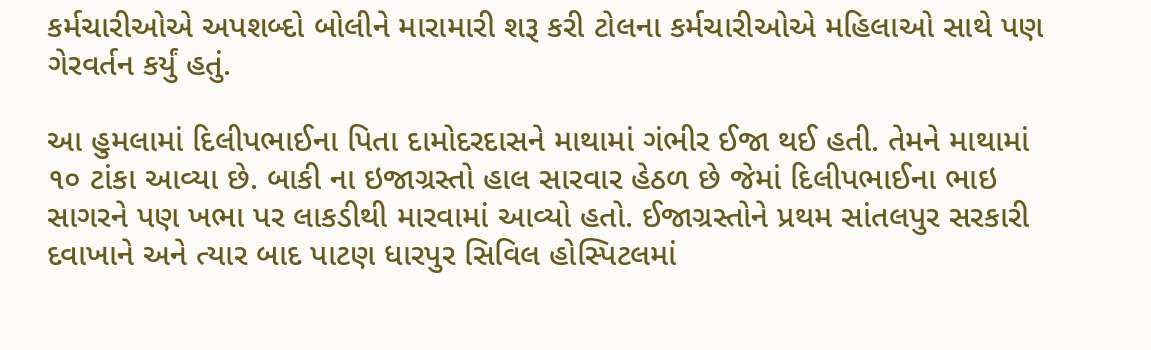કર્મચારીઓએ અપશબ્દો બોલીને મારામારી શરૂ કરી ટોલના કર્મચારીઓએ મહિલાઓ સાથે પણ ગેરવર્તન કર્યું હતું.

આ હુમલામાં દિલીપભાઈના પિતા દામોદરદાસને માથામાં ગંભીર ઈજા થઈ હતી. તેમને માથામાં ૧૦ ટાંકા આવ્યા છે. બાકી ના ઇજાગ્રસ્તો હાલ સારવાર હેઠળ છે જેમાં દિલીપભાઈના ભાઇ સાગરને પણ ખભા પર લાકડીથી મારવામાં આવ્યો હતો. ઈજાગ્રસ્તોને પ્રથમ સાંતલપુર સરકારી દવાખાને અને ત્યાર બાદ પાટણ ધારપુર સિવિલ હોસ્પિટલમાં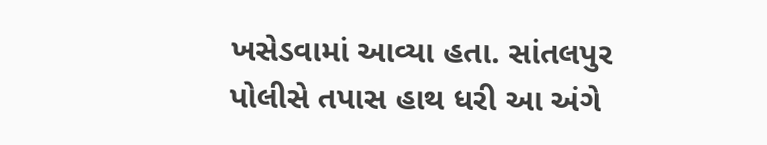ખસેડવામાં આવ્યા હતા. સાંતલપુર પોલીસે તપાસ હાથ ધરી આ અંગે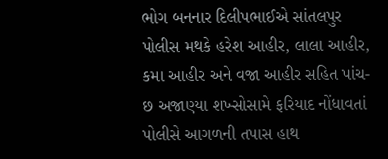ભોગ બનનાર દિલીપભાઈએ સાંતલપુર પોલીસ મથકે હરેશ આહીર, લાલા આહીર, કમા આહીર અને વજા આહીર સહિત પાંચ-છ અજાણ્યા શખ્સોસામે ફરિયાદ નોંધાવતાં પોલીસે આગળની તપાસ હાથ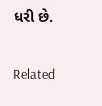ધરી છે.

Related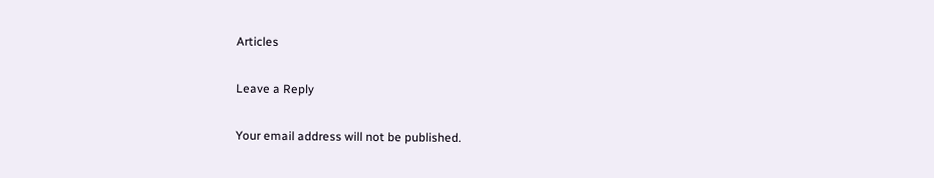Articles

Leave a Reply

Your email address will not be published.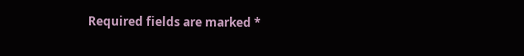Required fields are marked *